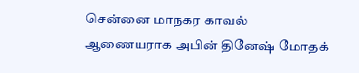சென்னை மாநகர காவல் ஆணையராக அபின் தினேஷ் மோதக்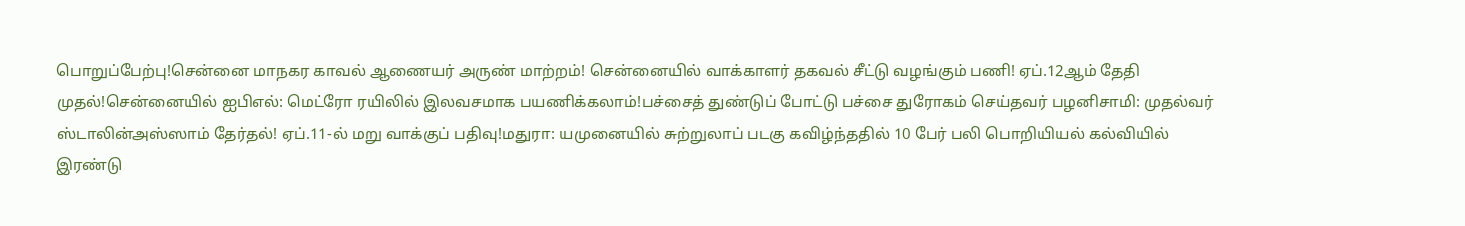பொறுப்பேற்பு!சென்னை மாநகர காவல் ஆணையர் அருண் மாற்றம்! சென்னையில் வாக்காளர் தகவல் சீட்டு வழங்கும் பணி! ஏப்.12ஆம் தேதி முதல்!சென்னையில் ஐபிஎல்: மெட்ரோ ரயிலில் இலவசமாக பயணிக்கலாம்!பச்சைத் துண்டுப் போட்டு பச்சை துரோகம் செய்தவர் பழனிசாமி: முதல்வர் ஸ்டாலின்அஸ்ஸாம் தேர்தல்! ஏப்.11-ல் மறு வாக்குப் பதிவு!மதுரா: யமுனையில் சுற்றுலாப் படகு கவிழ்ந்ததில் 10 பேர் பலி பொறியியல் கல்வியில் இரண்டு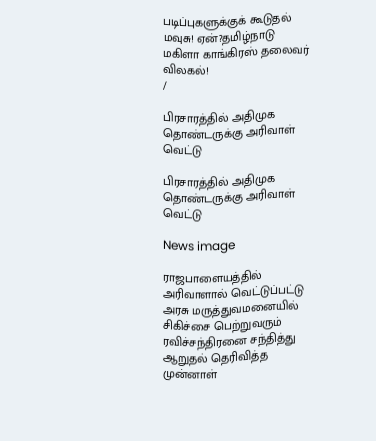படிப்புகளுக்குக் கூடுதல் மவுசு! ஏன்?தமிழ்நாடு மகிளா காங்கிரஸ் தலைவர் விலகல்!
/

பிரசாரத்தில் அதிமுக தொண்டருக்கு அரிவாள் வெட்டு

பிரசாரத்தில் அதிமுக தொண்டருக்கு அரிவாள் வெட்டு

News image

ராஜபாளையத்தில் அரிவாளால் வெட்டுப்பட்டு அரசு மருத்துவமனையில் சிகிச்சை பெற்றுவரும் ரவிச்சந்திரனை சந்தித்து ஆறுதல் தெரிவித்த முன்னாள்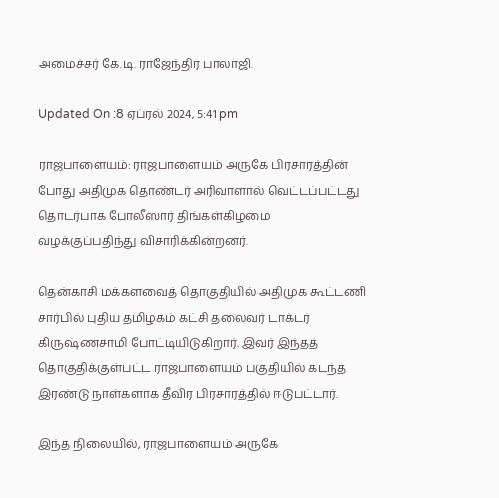அமைச்சர் கே.டி. ராஜேந்திர பாலாஜி.

Updated On :8 ஏப்ரல் 2024, 5:41 pm

ராஜபாளையம்: ராஜபாளையம் அருகே பிரசாரத்தின் போது அதிமுக தொண்டர் அரிவாளால் வெட்டப்பட்டது தொடர்பாக போலீஸார் திங்கள்கிழமை வழக்குப்பதிந்து விசாரிக்கின்றனர்.

தென்காசி மக்களவைத் தொகுதியில் அதிமுக கூட்டணி சார்பில் புதிய தமிழகம் கட்சி தலைவர் டாக்டர் கிருஷ்ணசாமி போட்டியிடுகிறார். இவர் இந்தத் தொகுதிக்குள்பட்ட ராஜபாளையம் பகுதியில் கடந்த இரண்டு நாள்களாக தீவிர பிரசாரத்தில் ஈடுபட்டார்.

இந்த நிலையில், ராஜபாளையம் அருகே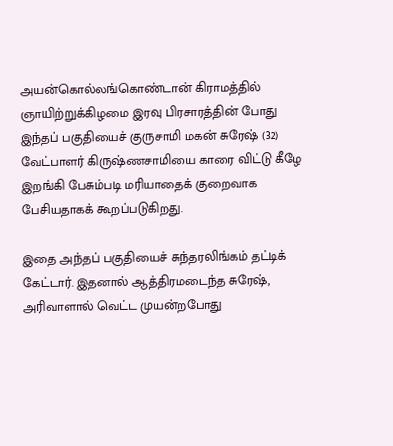அயன்கொல்லங்கொண்டான் கிராமத்தில் ஞாயிற்றுக்கிழமை இரவு பிரசாரத்தின் போது இந்தப் பகுதியைச் குருசாமி மகன் சுரேஷ் (32) வேட்பாளர் கிருஷ்ணசாமியை காரை விட்டு கீழே இறங்கி பேசும்படி மரியாதைக் குறைவாக பேசியதாகக் கூறப்படுகிறது.

இதை அந்தப் பகுதியைச் சுந்தரலிங்கம் தட்டிக் கேட்டார். இதனால் ஆத்திரமடைந்த சுரேஷ், அரிவாளால் வெட்ட முயன்றபோது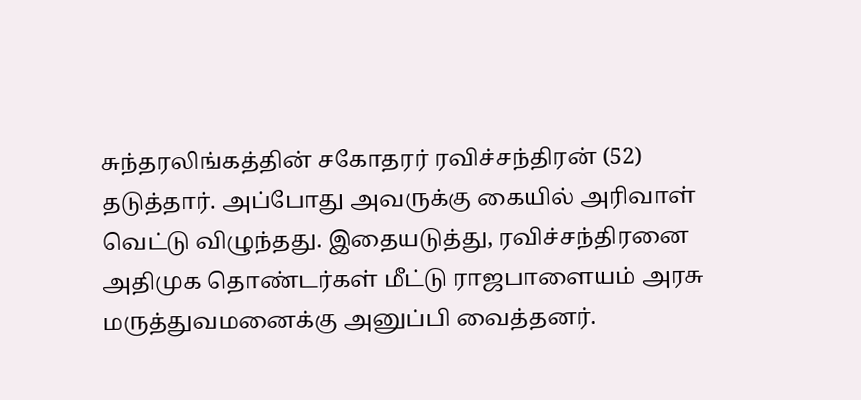சுந்தரலிங்கத்தின் சகோதரர் ரவிச்சந்திரன் (52) தடுத்தார். அப்போது அவருக்கு கையில் அரிவாள் வெட்டு விழுந்தது. இதையடுத்து, ரவிச்சந்திரனை அதிமுக தொண்டர்கள் மீட்டு ராஜபாளையம் அரசு மருத்துவமனைக்கு அனுப்பி வைத்தனர்.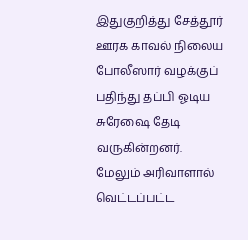இதுகுறித்து சேத்தூர் ஊரக காவல் நிலைய போலீஸார் வழக்குப் பதிந்து தப்பி ஓடிய சுரேஷை தேடி வருகின்றனர். மேலும் அரிவாளால் வெட்டப்பட்ட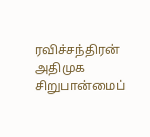ரவிச்சந்திரன் அதிமுக சிறுபான்மைப்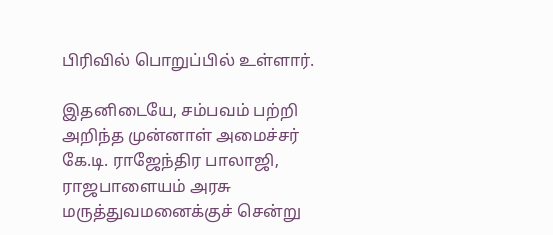பிரிவில் பொறுப்பில் உள்ளார்.

இதனிடையே, சம்பவம் பற்றி அறிந்த முன்னாள் அமைச்சர் கே.டி. ராஜேந்திர பாலாஜி, ராஜபாளையம் அரசு மருத்துவமனைக்குச் சென்று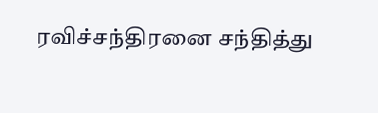ரவிச்சந்திரனை சந்தித்து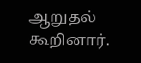ஆறுதல் கூறினார்.